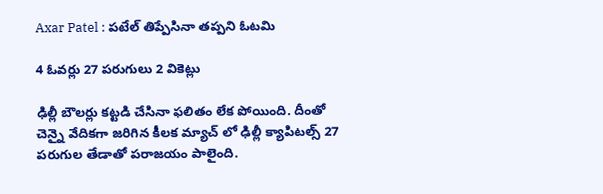Axar Patel : ప‌టేల్ తిప్పేసినా త‌ప్ప‌ని ఓట‌మి

4 ఓవ‌ర్లు 27 ప‌రుగులు 2 వికెట్లు

ఢిల్లీ బౌల‌ర్లు క‌ట్ట‌డి చేసినా ఫ‌లితం లేక పోయింది. దీంతో చెన్నై వేదిక‌గా జ‌రిగిన కీల‌క మ్యాచ్ లో ఢిల్లీ క్యాపిట‌ల్స్ 27 ప‌రుగుల తేడాతో ప‌రాజయం పాలైంది.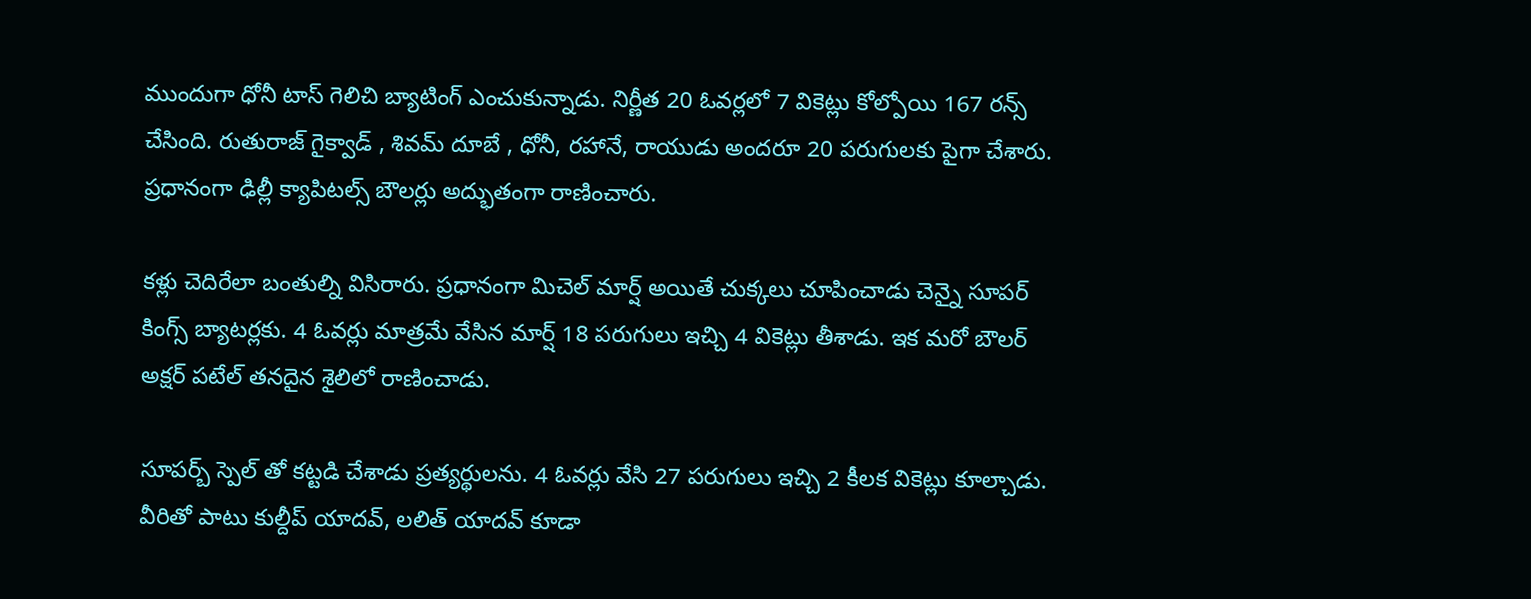ముందుగా ధోనీ టాస్ గెలిచి బ్యాటింగ్ ఎంచుకున్నాడు. నిర్ణీత 20 ఓవ‌ర్ల‌లో 7 వికెట్లు కోల్పోయి 167 ర‌న్స్ చేసింది. రుతురాజ్ గైక్వాడ్ , శివ‌మ్ దూబే , ధోనీ, ర‌హానే, రాయుడు అంద‌రూ 20 ప‌రుగుల‌కు పైగా చేశారు. ప్ర‌ధానంగా ఢిల్లీ క్యాపిట‌ల్స్ బౌల‌ర్లు అద్భుతంగా రాణించారు.

క‌ళ్లు చెదిరేలా బంతుల్ని విసిరారు. ప్ర‌ధానంగా మిచెల్ మార్ష్ అయితే చుక్క‌లు చూపించాడు చెన్నై సూప‌ర్ కింగ్స్ బ్యాట‌ర్ల‌కు. 4 ఓవ‌ర్లు మాత్ర‌మే వేసిన మార్ష్ 18 ప‌రుగులు ఇచ్చి 4 వికెట్లు తీశాడు. ఇక మ‌రో బౌల‌ర్ అక్ష‌ర్ ప‌టేల్ త‌న‌దైన శైలిలో రాణించాడు.

సూప‌ర్బ్ స్పెల్ తో క‌ట్ట‌డి చేశాడు ప్ర‌త్య‌ర్థుల‌ను. 4 ఓవ‌ర్లు వేసి 27 ప‌రుగులు ఇచ్చి 2 కీల‌క వికెట్లు కూల్చాడు. వీరితో పాటు కుల్దీప్ యాద‌వ్, ల‌లిత్ యాద‌వ్ కూడా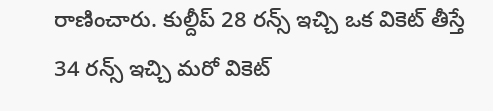రాణించారు. కుల్దీప్ 28 ర‌న్స్ ఇచ్చి ఒక వికెట్ తీస్తే 34 ర‌న్స్ ఇచ్చి మ‌రో వికెట్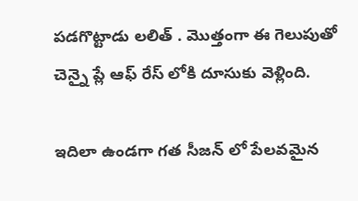ప‌డ‌గొట్టాడు ల‌లిత్ . మొత్తంగా ఈ గెలుపుతో చెన్నై ప్లే ఆఫ్ రేస్ లోకి దూసుకు వెళ్లింది.

ఇదిలా ఉండ‌గా గ‌త సీజ‌న్ లో పేల‌వ‌మైన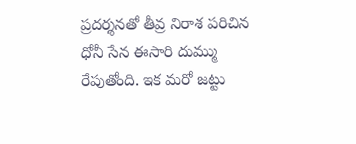ప్ర‌ద‌ర్శ‌న‌తో తీవ్ర నిరాశ ప‌రిచిన ధోనీ సేన ఈసారి దుమ్ము రేపుతోంది. ఇక మ‌రో జ‌ట్టు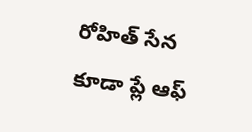రోహిత్ సేన కూడా ప్లే ఆఫ్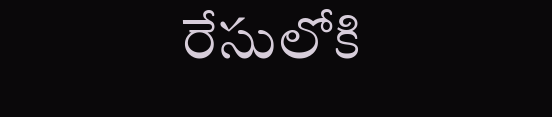రేసులోకి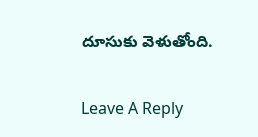దూసుకు వెళుతోంది.

Leave A Reply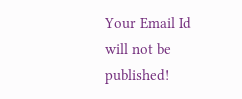Your Email Id will not be published!